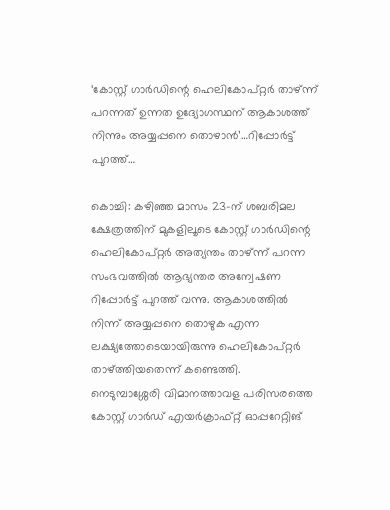‘കോസ്റ്റ് ഗാർഡിന്റെ ഹെലികോപ്റ്റർ താഴ്ന്ന് പറന്നത് ഉന്നത ഉദ്യോഗസ്ഥന് ആകാശത്ത് നിന്നും അയ്യപ്പനെ തൊഴാൻ’…റിപ്പോർട്ട് പുറത്ത്…

കൊച്ചി: കഴിഞ്ഞ മാസം 23-ന് ശബരിമല ക്ഷേത്രത്തിന് മുകളിലൂടെ കോസ്റ്റ് ഗാർഡിന്റെ ഹെലികോപ്റ്റർ അത്യന്തം താഴ്ന്ന് പറന്ന സംഭവത്തിൽ ആഭ്യന്തര അന്വേഷണ റിപ്പോർട്ട് പുറത്ത് വന്നു. ആകാശത്തിൽ നിന്ന് അയ്യപ്പനെ തൊഴുക എന്ന ലക്ഷ്യത്തോടെയായിരുന്നു ഹെലികോപ്റ്റർ താഴ്ത്തിയതെന്ന് കണ്ടെത്തി.
നെടുമ്പാശ്ശേരി വിമാനത്താവള പരിസരത്തെ കോസ്റ്റ് ഗാർഡ് എയർക്രാഫ്റ്റ് ഓപ്പറേറ്റിങ്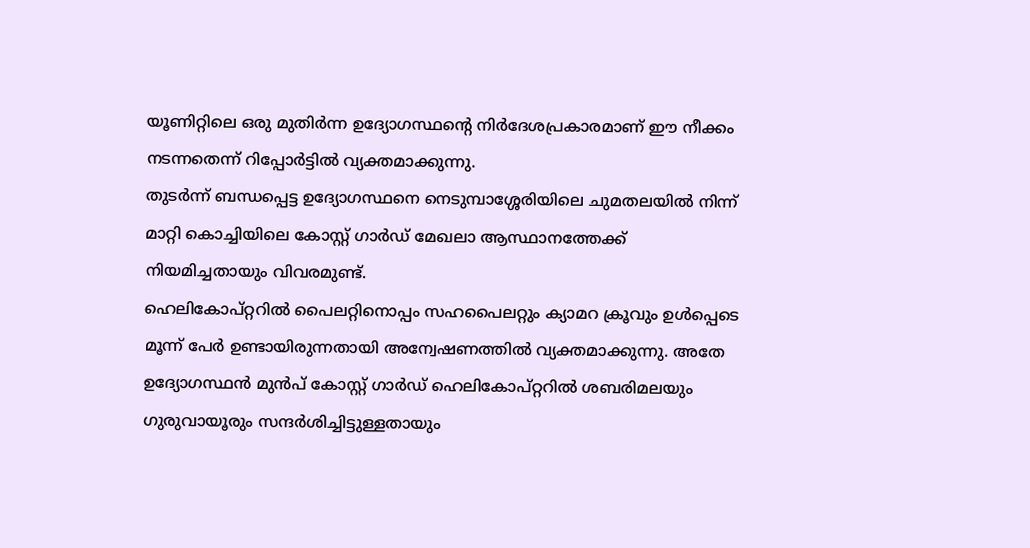യൂണിറ്റിലെ ഒരു മുതിർന്ന ഉദ്യോഗസ്ഥന്റെ നിർദേശപ്രകാരമാണ് ഈ നീക്കം നടന്നതെന്ന് റിപ്പോർട്ടിൽ വ്യക്തമാക്കുന്നു.
തുടർന്ന് ബന്ധപ്പെട്ട ഉദ്യോഗസ്ഥനെ നെടുമ്പാശ്ശേരിയിലെ ചുമതലയിൽ നിന്ന് മാറ്റി കൊച്ചിയിലെ കോസ്റ്റ് ഗാർഡ് മേഖലാ ആസ്ഥാനത്തേക്ക് നിയമിച്ചതായും വിവരമുണ്ട്.
ഹെലികോപ്റ്ററിൽ പൈലറ്റിനൊപ്പം സഹപൈലറ്റും ക്യാമറ ക്രൂവും ഉൾപ്പെടെ മൂന്ന് പേർ ഉണ്ടായിരുന്നതായി അന്വേഷണത്തിൽ വ്യക്തമാക്കുന്നു. അതേ ഉദ്യോഗസ്ഥൻ മുൻപ് കോസ്റ്റ് ഗാർഡ് ഹെലികോപ്റ്ററിൽ ശബരിമലയും ഗുരുവായൂരും സന്ദർശിച്ചിട്ടുള്ളതായും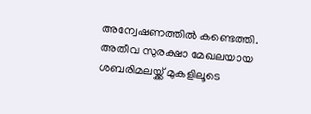അന്വേഷണത്തിൽ കണ്ടെത്തി.
അതീവ സുരക്ഷാ മേഖലയായ ശബരിമലയ്ക്ക് മുകളിലൂടെ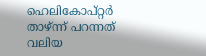ഹെലികോപ്റ്റർ താഴ്ന്ന് പറന്നത് വലിയ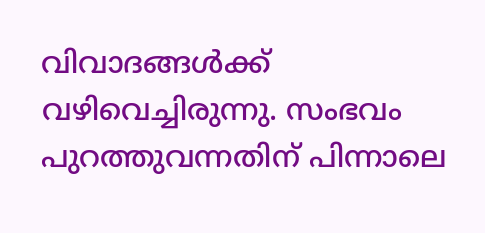വിവാദങ്ങൾക്ക് വഴിവെച്ചിരുന്നു. സംഭവം പുറത്തുവന്നതിന് പിന്നാലെ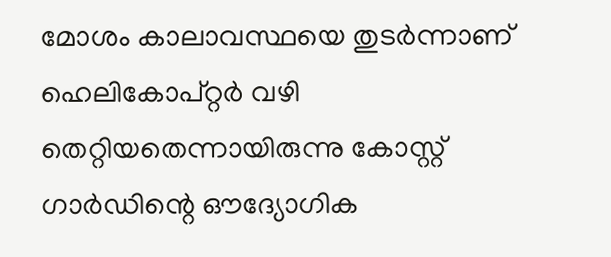മോശം കാലാവസ്ഥയെ തുടർന്നാണ് ഹെലികോപ്റ്റർ വഴി തെറ്റിയതെന്നായിരുന്നു കോസ്റ്റ് ഗാർഡിന്റെ ഔദ്യോഗിക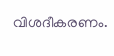വിശദീകരണം.